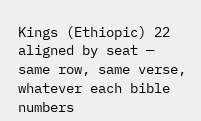Kings (Ethiopic) 22
aligned by seat — same row, same verse, whatever each bible numbers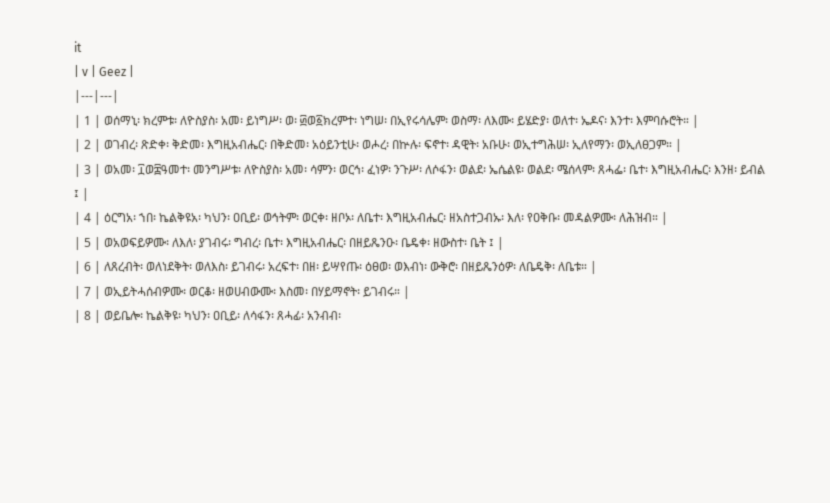it
| v | Geez |
|---|---|
| 1 | ወሰማኒ፡ ክረምቱ፡ ለዮስያስ፡ አመ፡ ይነግሥ፡ ወ፡ ፴ወ፩ክረምተ፡ ነግሠ፡ በኢየሩሳሌም፡ ወስማ፡ ለእሙ፡ ይሄድያ፡ ወለተ፡ ኤዶና፡ እንተ፡ እምባሱሮት። |
| 2 | ወገብረ፡ ጽድቀ፡ ቅድመ፡ እግዚአብሔር፡ በቅድመ፡ አዕይንቲሁ፡ ወሖረ፡ በኵሉ፡ ፍኖተ፡ ዳዊት፡ አቡሁ፡ ወኢተግሕሠ፡ ኢለየማን፡ ወኢለፀጋም። |
| 3 | ወአመ፡ ፲ወ፰ዓመተ፡ መንግሥቱ፡ ለዮስያስ፡ አመ፡ ሳምን፡ ወርኅ፡ ፈነዎ፡ ንጉሥ፡ ለሶፋን፡ ወልደ፡ ኤሴልዩ፡ ወልደ፡ ሜሰላም፡ ጸሓፌ፡ ቤተ፡ እግዚአብሔር፡ እንዘ፡ ይብል ፤ |
| 4 | ዕርግአ፡ ኀበ፡ ኬልቅዩአ፡ ካህን፡ ዐቢይ፡ ወኅትም፡ ወርቀ፡ ዘቦኦ፡ ለቤተ፡ እግዚአብሔር፡ ዘአስተጋብኡ፡ እለ፡ የዐቅቡ፡ መዳልዎሙ፡ ለሕዝብ። |
| 5 | ወአወፍይዎሙ፡ ለእለ፡ ያገብሩ፡ ግብረ፡ ቤተ፡ እግዚአብሔር፡ በዘይጼንዑ፡ ቤዴቀ፡ ዘውስተ፡ ቤት ፤ |
| 6 | ለጸረብት፡ ወለነደቅት፡ ወለእስ፡ ይገብሩ፡ አረፍተ፡ በዘ፡ ይሣየጡ፡ ዕፀወ፡ ወእብነ፡ ውቅሮ፡ በዘይጼንዕዎ፡ ለቤዴቅ፡ ለቤቱ። |
| 7 | ወኢይትሓሰብዎሙ፡ ወርቆ፡ ዘወሀብውሙ፡ እስመ፡ በሃይማኖት፡ ይገብሩ። |
| 8 | ወይቤሎ፡ ኬልቅዩ፡ ካህን፡ ዐቢይ፡ ለሳፋን፡ ጸሓፊ፡ አንብብ፡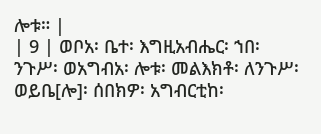ሎቱ። |
| 9 | ወቦአ፡ ቤተ፡ እግዚአብሔር፡ ኀበ፡ ንጉሥ፡ ወአግብአ፡ ሎቱ፡ መልእክቶ፡ ለንጉሥ፡ ወይቤ[ሎ]፡ ሰበክዎ፡ አግብርቲከ፡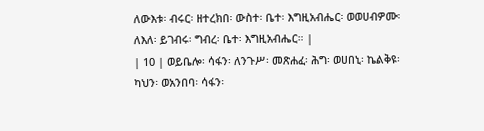ለውእቱ፡ ብሩር፡ ዘተረክበ፡ ውስተ፡ ቤተ፡ እግዚአብሔር፡ ወወሀብዎሙ፡ ለእለ፡ ይገብሩ፡ ግብረ፡ ቤተ፡ እግዚአብሔር። |
| 10 | ወይቤሎ፡ ሳፋን፡ ለንጉሥ፡ መጽሐፈ፡ ሕግ፡ ወሀበኒ፡ ኬልቅዩ፡ ካህን፡ ወአንበባ፡ ሳፋን፡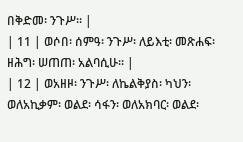በቅድመ፡ ንጉሥ። |
| 11 | ወሶበ፡ ሰምዓ፡ ንጉሥ፡ ለይእቲ፡ መጽሐፍ፡ ዘሕግ፡ ሠጠጠ፡ አልባሲሁ። |
| 12 | ወአዘዞ፡ ንጉሥ፡ ለኬልቅያስ፡ ካህን፡ ወለአኪቃም፡ ወልደ፡ ሳፋን፡ ወለአክባር፡ ወልደ፡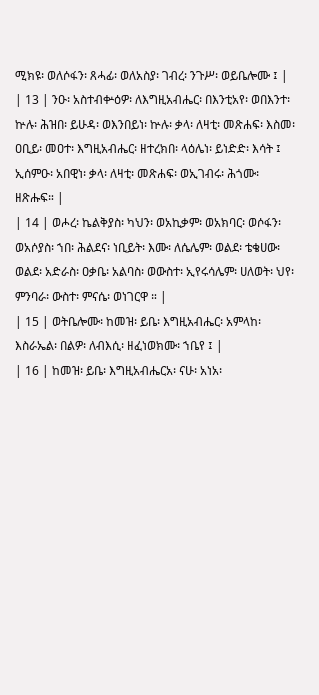ሚክዩ፡ ወለሶፋን፡ ጸሓፊ፡ ወለአስያ፡ ገብረ፡ ንጉሥ፡ ወይቤሎሙ ፤ |
| 13 | ንዑ፡ አስተብቍዕዎ፡ ለእግዚአብሔር፡ በእንቲአየ፡ ወበእንተ፡ ኵሉ፡ ሕዝበ፡ ይሁዳ፡ ወእንበይነ፡ ኵሉ፡ ቃላ፡ ለዛቲ፡ መጽሐፍ፡ እስመ፡ ዐቢይ፡ መዐተ፡ እግዚአብሔር፡ ዘተረክበ፡ ላዕሌነ፡ ይነድድ፡ እሳት ፤ ኢሰምዑ፡ አበዊነ፡ ቃላ፡ ለዛቲ፡ መጽሐፍ፡ ወኢገብሩ፡ ሕጎሙ፡ ዘጽሑፍ። |
| 14 | ወሖረ፡ ኬልቅያስ፡ ካህን፡ ወአኪቃም፡ ወአክባር፡ ወሶፋን፡ ወአሶያስ፡ ኀበ፡ ሕልደና፡ ነቢይት፡ እሙ፡ ለሴሌም፡ ወልደ፡ ቴቄሀው፡ ወልደ፡ አድራስ፡ ዐቃቤ፡ አልባስ፡ ወውስተ፡ ኢየሩሳሌም፡ ሀለወት፡ ህየ፡ ምንባራ፡ ውስተ፡ ምናሴ፡ ወነገርዋ ። |
| 15 | ወትቤሎሙ፡ ከመዝ፡ ይቤ፡ እግዚአብሔር፡ አምላከ፡ እስራኤል፡ በልዎ፡ ለብእሲ፡ ዘፈነወክሙ፡ ኀቤየ ፤ |
| 16 | ከመዝ፡ ይቤ፡ እግዚአብሔርአ፡ ናሁ፡ አነአ፡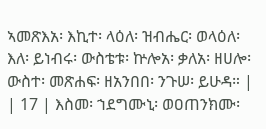ኣመጽእአ፡ እኪተ፡ ላዕለ፡ ዝብሔር፡ ወላዕለ፡ እለ፡ ይነብሩ፡ ውስቴቱ፡ ኵሎአ፡ ቃለአ፡ ዘሀሎ፡ ውስተ፡ መጽሐፍ፡ ዘአንበበ፡ ንጉሠ፡ ይሁዳ። |
| 17 | እስመ፡ ኀደግሙኒ፡ ወዐጠንክሙ፡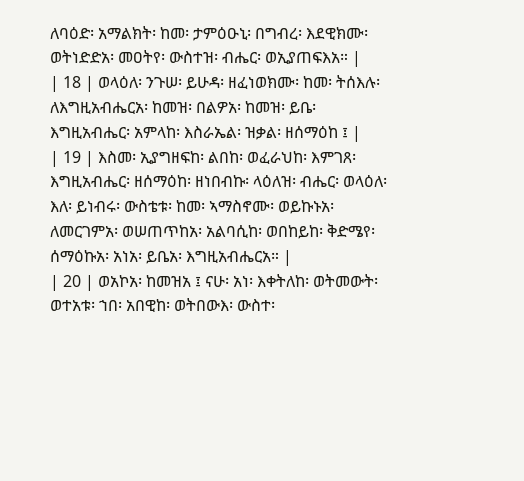ለባዕድ፡ አማልክት፡ ከመ፡ ታምዕዑኒ፡ በግብረ፡ እደዊክሙ፡ ወትነድድአ፡ መዐትየ፡ ውስተዝ፡ ብሔር፡ ወኢያጠፍእአ። |
| 18 | ወላዕለ፡ ንጉሠ፡ ይሁዳ፡ ዘፈነወክሙ፡ ከመ፡ ትሰእሉ፡ ለእግዚአብሔርአ፡ ከመዝ፡ በልዎአ፡ ከመዝ፡ ይቤ፡ እግዚአብሔር፡ አምላከ፡ እስራኤል፡ ዝቃል፡ ዘሰማዕከ ፤ |
| 19 | እስመ፡ ኢያግዘፍከ፡ ልበከ፡ ወፈራህከ፡ እምገጸ፡ እግዚአብሔር፡ ዘሰማዕከ፡ ዘነበብኩ፡ ላዕለዝ፡ ብሔር፡ ወላዕለ፡ እለ፡ ይነብሩ፡ ውስቴቱ፡ ከመ፡ ኣማስኖሙ፡ ወይኩኑአ፡ ለመርገምአ፡ ወሠጠጥከአ፡ አልባሲከ፡ ወበከይከ፡ ቅድሜየ፡ ሰማዕኩአ፡ አነአ፡ ይቤአ፡ እግዚአብሔርአ። |
| 20 | ወአኮአ፡ ከመዝአ ፤ ናሁ፡ አነ፡ እቀትለከ፡ ወትመውት፡ ወተአቱ፡ ኀበ፡ አበዊከ፡ ወትበውእ፡ ውስተ፡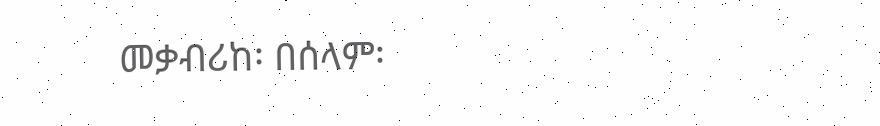መቃብሪከ፡ በሰላም፡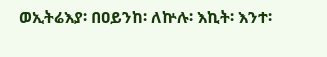ወኢትሬእያ፡ በዐይንከ፡ ለኵሉ፡ እኪት፡ እንተ፡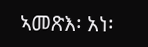ኣመጽእ፡ አነ፡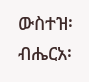ውስተዝ፡ ብሔርአ፡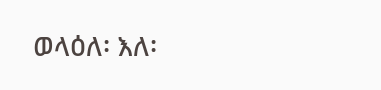ወላዕለ፡ እለ፡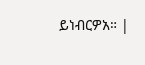ይነብርዎአ። |